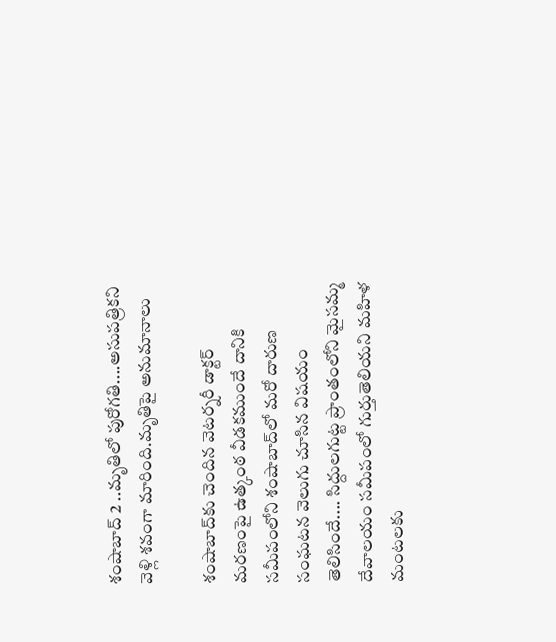శంషాబాద్ 2 ..మృతిలో పురోగతి....అసుపత్రికని వెళ్లి శవంగా మారింది.మృతిపై అనుమానాలు

శంషాబాద్‌కు చెందిన వెటర్నరీ డాక్టర్ మరణంపై ఉత్కంఠ వీడకముందే దానికి సమీపంలోని శంషాబాద్‌లో మరో దారుణ సంఘటన వెలుగు చూసిన విషయం తెలిసిందే.... సిద్దులగుట్ట ప్రాంతంలోని మైసమ్మ దేవాలయం సమీపంలో గుర్తుతెలియని మహిళ మంటలకు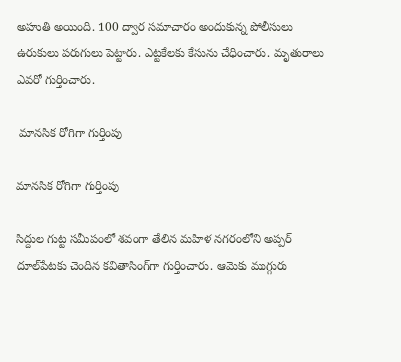అహుతి అయింది. 100 ద్వార సమాచారం అందుకున్న పోలీసులు ఉరుకులు పరుగులు పెట్టారు. ఎట్టకేలకు కేసును చేధించారు. మృతురాలు ఎవరో గుర్తించారు.

 మానసిక రోగిగా గుర్తింపు

మానసిక రోగిగా గుర్తింపు

సిద్దుల గుట్ట సమీపంలో శవంగా తేలిన మహిళ నగరంలోని అప్పర్ దూల్‌పేటకు చెందిన కవితాసింగ్‌గా గుర్తించారు. ఆమెకు ముగ్గురు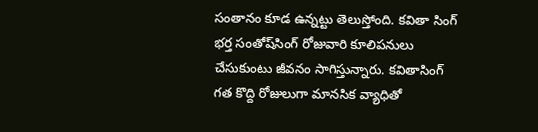సంతానం కూడ ఉన్నట్టు తెలుస్తోంది. కవితా సింగ్ భర్త సంతోష్‌సింగ్ రోజువారి కూలిపనులు చేసుకుంటు జీవనం సాగిస్తున్నారు. కవితాసింగ్ గత కొద్ది రోజులుగా మానసిక వ్యాధితో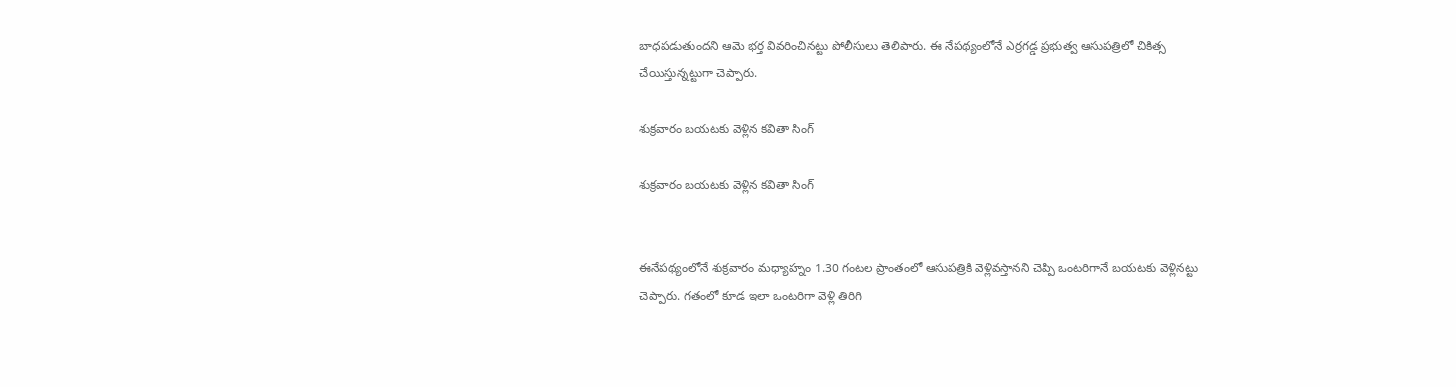బాధపడుతుందని ఆమె భర్త వివరించినట్టు పోలీసులు తెలిపారు. ఈ నేపథ్యంలోనే ఎర్రగడ్డ ప్రభుత్వ ఆసుపత్రిలో చికిత్స చేయిస్తున్నట్టుగా చెప్పారు.

శుక్రవారం బయటకు వెళ్లిన కవితా సింగ్

శుక్రవారం బయటకు వెళ్లిన కవితా సింగ్


ఈనేపథ్యంలోనే శుక్రవారం మధ్యాహ్నం 1.30 గంటల ప్రాంతంలో ఆసుపత్రికి వెళ్లివస్తానని చెప్పి ఒంటరిగానే బయటకు వెళ్లినట్టు చెప్పారు. గతంలో కూడ ఇలా ఒంటరిగా వెళ్లి తిరిగి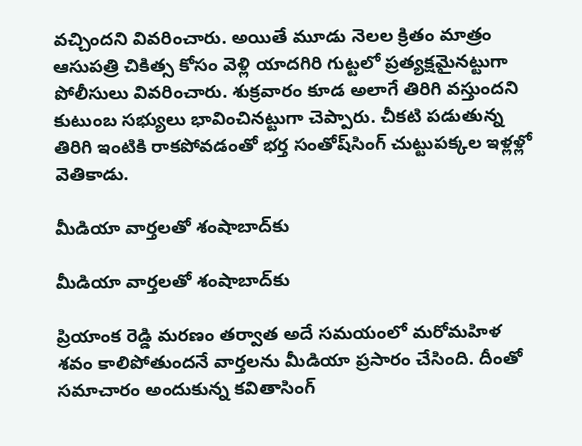వచ్చిందని వివరించారు. అయితే మూడు నెలల క్రితం మాత్రం ఆసుపత్రి చికిత్స కోసం వెళ్లి యాదగిరి గుట్టలో ప్రత్యక్షమైనట్టుగా పోలీసులు వివరించారు. శుక్రవారం కూడ అలాగే తిరిగి వస్తుందని కుటుంబ సభ్యులు భావించినట్టుగా చెప్పారు. చీకటి పడుతున్న తిరిగి ఇంటికి రాకపోవడంతో భర్త సంతోష్‌సింగ్ చుట్టుపక్కల ఇళ్లళ్లో వెతికాడు.

మీడియా వార్తలతో శంషాబాద్‌కు

మీడియా వార్తలతో శంషాబాద్‌కు

ప్రియాంక రెడ్డి మరణం తర్వాత అదే సమయంలో మరోమహిళ శవం కాలిపోతుందనే వార్తలను మీడియా ప్రసారం చేసింది. దీంతో సమాచారం అందుకున్న కవితాసింగ్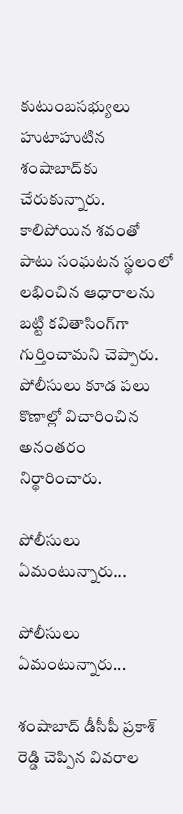కుటుంబసభ్యులు హుటాహుటిన శంషాబాద్‌కు చేరుకున్నారు. కాలిపోయిన శవంతో పాటు సంఘటన స్థలంలో లభించిన ఆధారాలను బట్టి కవితాసింగ్‌గా గుర్తించామని చెప్పారు.
పోలీసులు కూడ పలు కొణాల్లో విచారించిన అనంతరం నిర్థారించారు.

పోలీసులు ఏమంటున్నారు...

పోలీసులు ఏమంటున్నారు...

శంషాబాద్ డీసీపీ ప్రకాశ్ రెడ్డి చెప్పిన వివరాల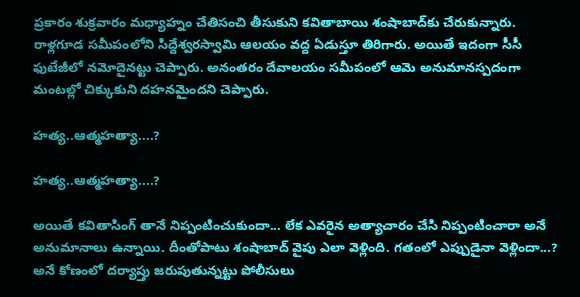ప్రకారం శుక్రవారం మధ్యాహ్నం చేతిసంచి తీసుకుని కవితాబాయి శంషాబాద్‌కు చేరుకున్నారు. రాళ్లగూడ సమీపంలోని సిద్దేశ్వరస్వామి ఆలయం వద్ద ఏడుస్తూ తిరిగారు. అయితే ఇదంగా సీసీ ఫుటేజీలో నమోదైనట్టు చెప్పారు. అనంతరం దేవాలయం సమీపంలో ఆమె అనుమానస్పదంగా మంటల్లో చిక్కుకుని దహనమైందని చెప్పారు.

హత్య..ఆత్మహత్యా....?

హత్య..ఆత్మహత్యా....?

అయితే కవితాసింగ్ తానే నిప్పంటించుకుందా... లేక ఎవరైన అత్యాచారం చేసి నిప్పంటించారా అనే అనుమానాలు ఉన్నాయి. దీంతోపాటు శంషాబాద్ వైపు ఎలా వెళ్లింది. గతంలో ఎప్పుడైనా వెళ్లిందా...? అనే కోణంలో దర్యాప్తు జరుపుతున్నట్టు పోలీసులు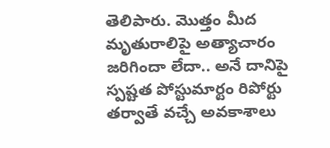తెలిపారు. మొత్తం మీద మృతురాలిపై అత్యాచారం జరిగిందా లేదా.. అనే దానిపై స్పష్టత పోస్టుమార్టం రిపోర్టు తర్వాతే వచ్చే అవకాశాలు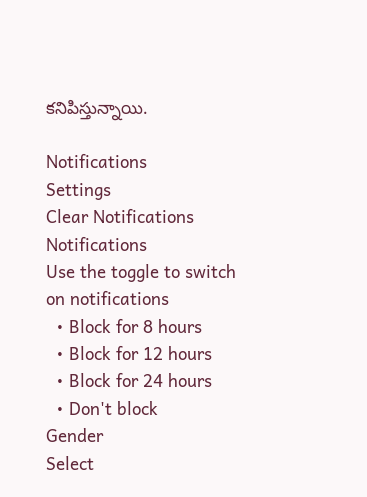కనిపిస్తున్నాయి.

Notifications
Settings
Clear Notifications
Notifications
Use the toggle to switch on notifications
  • Block for 8 hours
  • Block for 12 hours
  • Block for 24 hours
  • Don't block
Gender
Select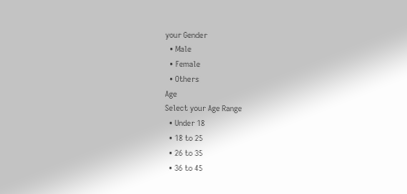your Gender
  • Male
  • Female
  • Others
Age
Select your Age Range
  • Under 18
  • 18 to 25
  • 26 to 35
  • 36 to 45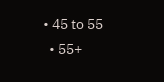• 45 to 55
  • 55+